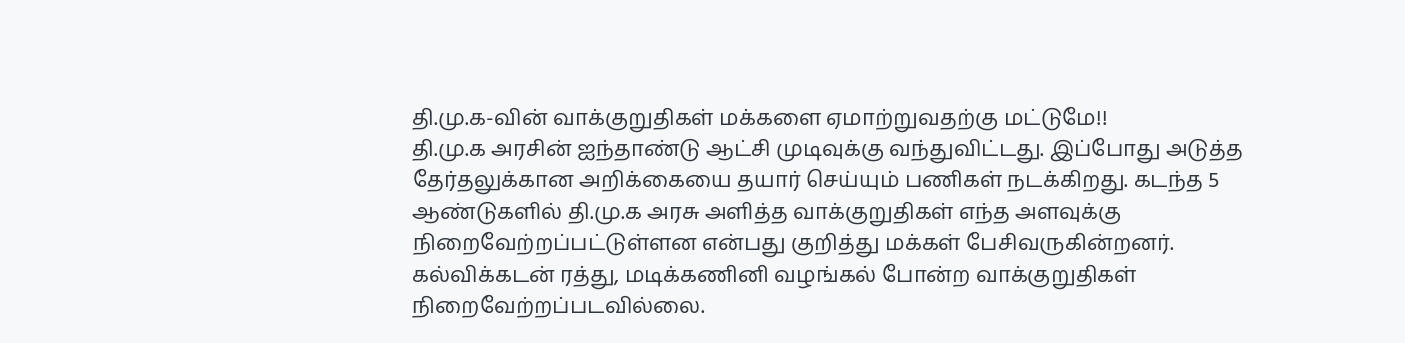தி.மு.க-வின் வாக்குறுதிகள் மக்களை ஏமாற்றுவதற்கு மட்டுமே!!
தி.மு.க அரசின் ஐந்தாண்டு ஆட்சி முடிவுக்கு வந்துவிட்டது. இப்போது அடுத்த தேர்தலுக்கான அறிக்கையை தயார் செய்யும் பணிகள் நடக்கிறது. கடந்த 5 ஆண்டுகளில் தி.மு.க அரசு அளித்த வாக்குறுதிகள் எந்த அளவுக்கு நிறைவேற்றப்பட்டுள்ளன என்பது குறித்து மக்கள் பேசிவருகின்றனர்.
கல்விக்கடன் ரத்து, மடிக்கணினி வழங்கல் போன்ற வாக்குறுதிகள் நிறைவேற்றப்படவில்லை.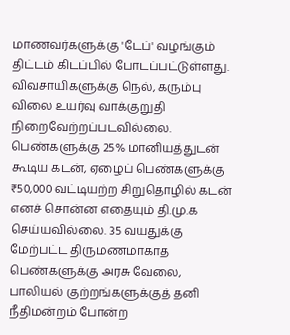மாணவர்களுக்கு 'டேப்' வழங்கும் திட்டம் கிடப்பில் போடப்பட்டுள்ளது. விவசாயிகளுக்கு நெல், கரும்பு விலை உயர்வு வாக்குறுதி நிறைவேற்றப்படவில்லை.
பெண்களுக்கு 25% மானியத்துடன் கூடிய கடன், ஏழைப் பெண்களுக்கு ₹50,000 வட்டியற்ற சிறுதொழில் கடன் எனச் சொன்ன எதையும் தி.மு.க செய்யவில்லை. 35 வயதுக்கு மேற்பட்ட திருமணமாகாத பெண்களுக்கு அரசு வேலை, பாலியல் குற்றங்களுக்குத் தனி நீதிமன்றம் போன்ற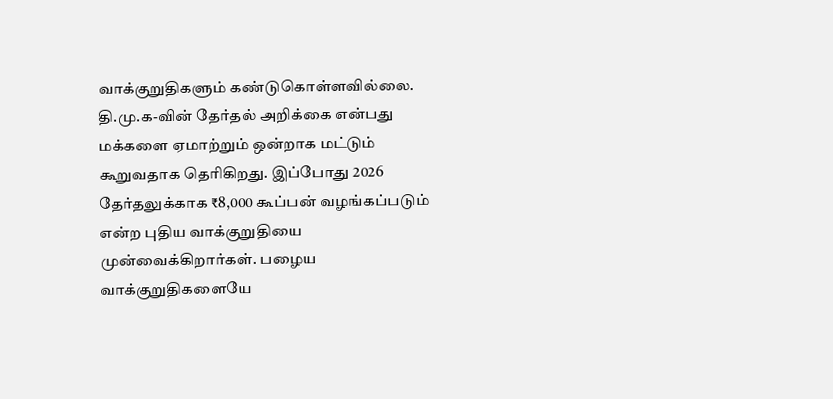வாக்குறுதிகளும் கண்டுகொள்ளவில்லை.
தி.மு.க-வின் தேர்தல் அறிக்கை என்பது மக்களை ஏமாற்றும் ஒன்றாக மட்டும் கூறுவதாக தெரிகிறது. இப்போது 2026 தேர்தலுக்காக ₹8,000 கூப்பன் வழங்கப்படும் என்ற புதிய வாக்குறுதியை முன்வைக்கிறார்கள். பழைய வாக்குறுதிகளையே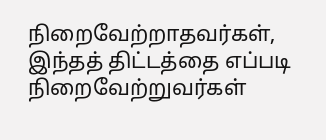நிறைவேற்றாதவர்கள், இந்தத் திட்டத்தை எப்படி நிறைவேற்றுவர்கள்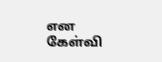என கேள்வி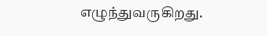எழுந்துவருகிறது.